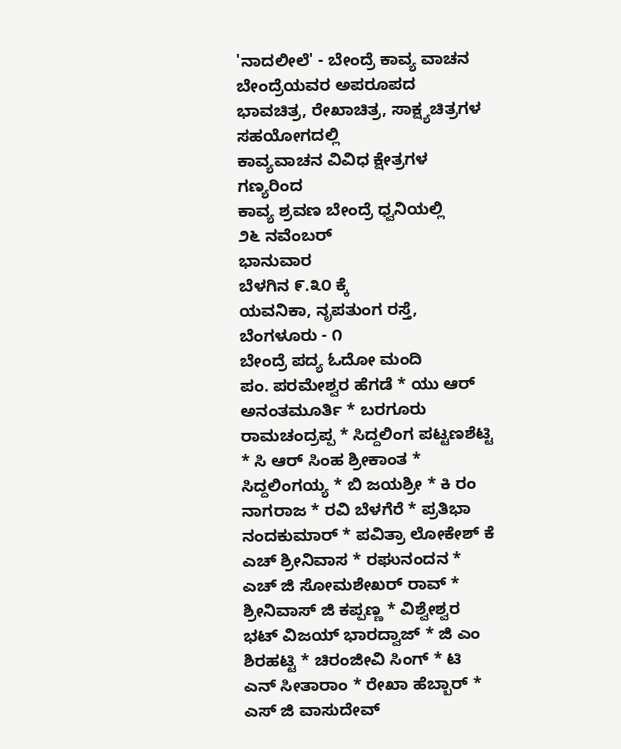'ನಾದಲೀಲೆ' - ಬೇಂದ್ರೆ ಕಾವ್ಯ ವಾಚನ
ಬೇಂದ್ರೆಯವರ ಅಪರೂಪದ ಭಾವಚಿತ್ರ, ರೇಖಾಚಿತ್ರ, ಸಾಕ್ಷ್ಯಚಿತ್ರಗಳ ಸಹಯೋಗದಲ್ಲಿ
ಕಾವ್ಯವಾಚನ ವಿವಿಧ ಕ್ಷೇತ್ರಗಳ ಗಣ್ಯರಿಂದ
ಕಾವ್ಯ ಶ್ರವಣ ಬೇಂದ್ರೆ ಧ್ವನಿಯಲ್ಲಿ
೨೬ ನವೆಂಬರ್
ಭಾನುವಾರ
ಬೆಳಗಿನ ೯.೩೦ ಕ್ಕೆ
ಯವನಿಕಾ, ನೃಪತುಂಗ ರಸ್ತೆ, ಬೆಂಗಳೂರು - ೧
ಬೇಂದ್ರೆ ಪದ್ಯ ಓದೋ ಮಂದಿ
ಪಂ. ಪರಮೇಶ್ವರ ಹೆಗಡೆ * ಯು ಆರ್ ಅನಂತಮೂರ್ತಿ * ಬರಗೂರು ರಾಮಚಂದ್ರಪ್ಪ * ಸಿದ್ದಲಿಂಗ ಪಟ್ಟಣಶೆಟ್ಟಿ * ಸಿ ಆರ್ ಸಿಂಹ ಶ್ರೀಕಾಂತ * ಸಿದ್ದಲಿಂಗಯ್ಯ * ಬಿ ಜಯಶ್ರೀ * ಕಿ ರಂ ನಾಗರಾಜ * ರವಿ ಬೆಳಗೆರೆ * ಪ್ರತಿಭಾ ನಂದಕುಮಾರ್ * ಪವಿತ್ರಾ ಲೋಕೇಶ್ ಕೆ ಎಚ್ ಶ್ರೀನಿವಾಸ * ರಘುನಂದನ * ಎಚ್ ಜಿ ಸೋಮಶೇಖರ್ ರಾವ್ * ಶ್ರೀನಿವಾಸ್ ಜಿ ಕಪ್ಪಣ್ಣ * ವಿಶ್ವೇಶ್ವರ ಭಟ್ ವಿಜಯ್ ಭಾರದ್ವಾಜ್ * ಜಿ ಎಂ ಶಿರಹಟ್ಟಿ * ಚಿರಂಜೀವಿ ಸಿಂಗ್ * ಟಿ ಎನ್ ಸೀತಾರಾಂ * ರೇಖಾ ಹೆಬ್ಬಾರ್ * ಎಸ್ ಜಿ ವಾಸುದೇವ್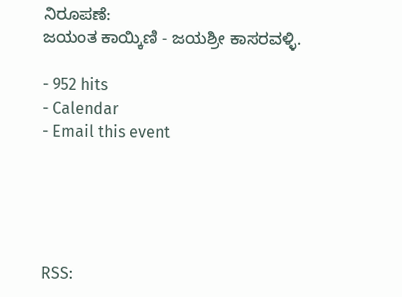ನಿರೂಪಣೆ:
ಜಯಂತ ಕಾಯ್ಕಿಣಿ - ಜಯಶ್ರೀ ಕಾಸರವಳ್ಳಿ.

- 952 hits
- Calendar
- Email this event





RSS: